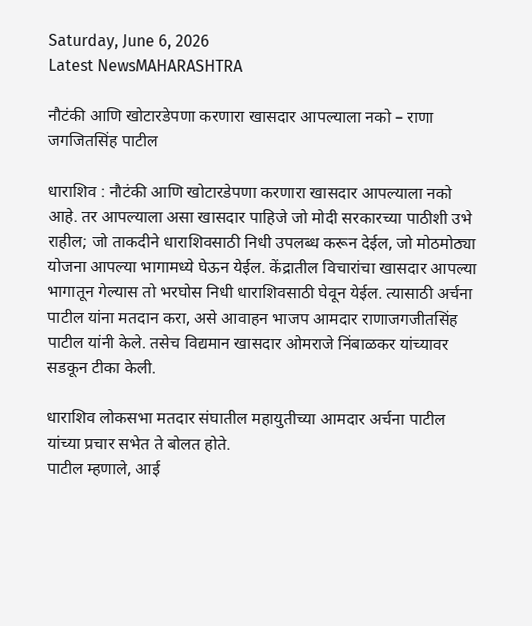Saturday, June 6, 2026
Latest NewsMAHARASHTRA

नौटंकी आणि खोटारडेपणा करणारा खासदार आपल्याला नको – राणा जगजितसिंह पाटील

धाराशिव : नौटंकी आणि खोटारडेपणा करणारा खासदार आपल्याला नको आहे. तर आपल्याला असा खासदार पाहिजे जो मोदी सरकारच्या पाठीशी उभे राहील; जो ताकदीने धाराशिवसाठी निधी उपलब्ध करून देईल, जो मोठमोठ्या योजना आपल्या भागामध्ये घेऊन येईल. केंद्रातील विचारांचा खासदार आपल्या भागातून गेल्यास तो भरघोस निधी धाराशिवसाठी घेवून येईल. त्यासाठी अर्चना पाटील यांना मतदान करा, असे आवाहन भाजप आमदार राणाजगजीतसिंह पाटील यांनी केले. तसेच विद्यमान खासदार ओमराजे निंबाळकर यांच्यावर सडकून टीका केली.

धाराशिव लोकसभा मतदार संघातील महायुतीच्या आमदार अर्चना पाटील यांच्या प्रचार सभेत ते बोलत होते.
पाटील म्हणाले, आई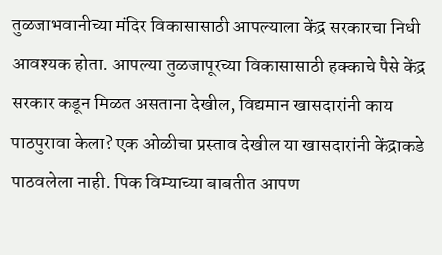तुळजाभवानीच्या मंदिर विकासासाठी आपल्याला केंद्र सरकारचा निधी आवश्यक होता. आपल्या तुळजापूरच्या विकासासाठी हक्काचे पैसे केंद्र सरकार कडून मिळत असताना देखील, विद्यमान खासदारांनी काय पाठपुरावा केला? एक ओळीचा प्रस्ताव देखील या खासदारांनी केंद्राकडे पाठवलेला नाही. पिक विम्याच्या बाबतीत आपण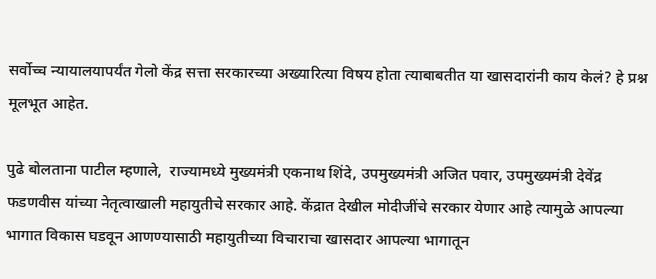सर्वोच्च न्यायालयापर्यंत गेलो केंद्र सत्ता सरकारच्या अख्यारित्या विषय होता त्याबाबतीत या खासदारांनी काय केलं? हे प्रश्न मूलभूत आहेत.

पुढे बोलताना पाटील म्हणाले,  राज्यामध्ये मुख्यमंत्री एकनाथ शिंदे, उपमुख्यमंत्री अजित पवार, उपमुख्यमंत्री देवेंद्र फडणवीस यांच्या नेतृत्वाखाली महायुतीचे सरकार आहे. केंद्रात देखील मोदीजींचे सरकार येणार आहे त्यामुळे आपल्या भागात विकास घडवून आणण्यासाठी महायुतीच्या विचाराचा खासदार आपल्या भागातून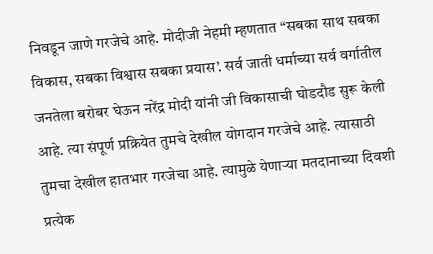निवडून जाणे गरजेचे आहे. मोदीजी नेहमी म्हणतात “सबका साथ सबका विकास, सबका विश्वास सबका प्रयास’. सर्व जाती धर्माच्या सर्व वर्गातील जनतेला बरोबर घेऊन नरेंद्र मोदी यांनी जी विकासाची घोडदौड सुरू केली आहे. त्या संपूर्ण प्रक्रियेत तुमचे देखील योगदान गरजेचे आहे. त्यासाठी तुमचा देखील हातभार गरजेचा आहे. त्यामुळे येणाऱ्या मतदानाच्या दिवशी प्रत्येक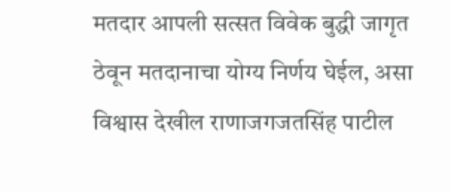मतदार आपली सत्सत विवेक बुद्धी जागृत ठेवून मतदानाचा योग्य निर्णय घेईल, असा विश्वास देखील राणाजगजतसिंह पाटील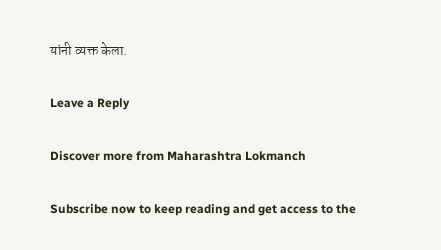यांनी व्यक्त केला.

Leave a Reply

Discover more from Maharashtra Lokmanch

Subscribe now to keep reading and get access to the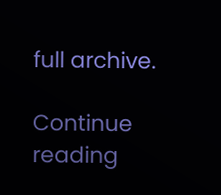full archive.

Continue reading